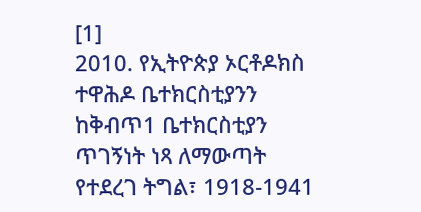[1]
2010. የኢትዮጵያ ኦርቶዶክስ ተዋሕዶ ቤተክርስቲያንን ከቅብጥ1 ቤተክርስቲያን ጥገኝነት ነጻ ለማውጣት የተደረገ ትግል፣ 1918-1941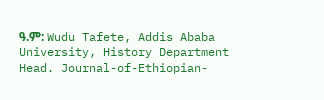ዓ.ም: Wudu Tafete, Addis Ababa University, History Department Head. Journal-of-Ethiopian-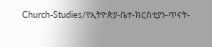Church-Studies/የኢትዮጵያ-ቤተ-ክርስቲያን-ጥናት-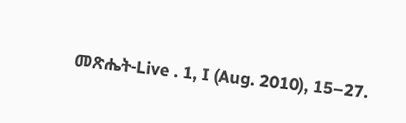መጽሔት-Live . 1, I (Aug. 2010), 15–27.